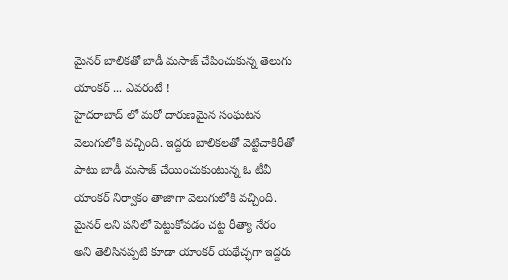మైనర్ బాలికతో బాడీ మసాజ్ చేపించుకున్న తెలుగు యాంకర్ ... ఎవరంటే !
హైదరాబాద్ లో మరో దారుణమైన సంఘటన వెలుగులోకి వచ్చింది. ఇద్దరు బాలికలతో వెట్టిచాకిరీతో పాటు బాడీ మసాజ్ చేయించుకుంటున్న ఓ టీవీ యాంకర్ నిర్వాకం తాజాగా వెలుగులోకి వచ్చింది. మైనర్ లని పనిలో పెట్టుకోవడం చట్ట రీత్యా నేరం అని తెలిసినప్పటి కూడా యాంకర్ యథేచ్ఛగా ఇద్దరు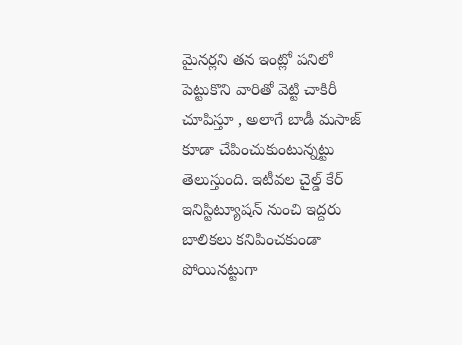మైనర్లని తన ఇంట్లో పనిలో పెట్టుకొని వారితో వెట్టి చాకిరీ చూపిస్తూ , అలాగే బాడీ మసాజ్ కూడా చేపించుకుంటున్నట్టు తెలుస్తుంది. ఇటీవల చైల్డ్ కేర్ ఇనిస్టిట్యూషన్ నుంచి ఇద్దరు బాలికలు కనిపించకుండా పోయినట్టుగా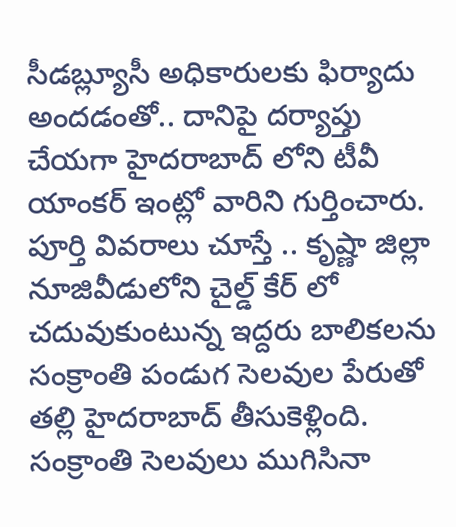సీడబ్ల్యూసీ అధికారులకు ఫిర్యాదు అందడంతో.. దానిపై దర్యాప్తు చేయగా హైదరాబాద్ లోని టీవీ యాంకర్ ఇంట్లో వారిని గుర్తించారు.
పూర్తి వివరాలు చూస్తే .. కృష్ణా జిల్లా నూజివీడులోని చైల్డ్ కేర్ లో చదువుకుంటున్న ఇద్దరు బాలికలను సంక్రాంతి పండుగ సెలవుల పేరుతో తల్లి హైదరాబాద్ తీసుకెళ్లింది. సంక్రాంతి సెలవులు ముగిసినా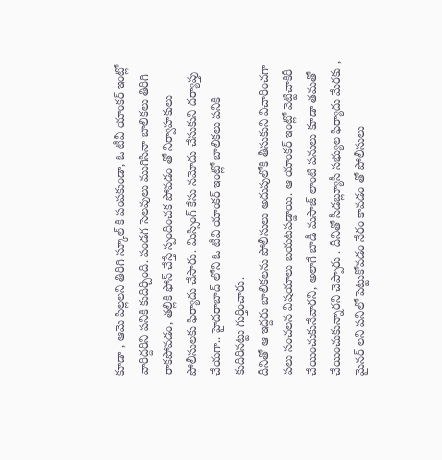కూడా , ఆమె పిల్లలని తిరిగి స్కూల్ కి పంపకుండా, ఓ టీవీ యాంకర్ ఇంట్లో వారిద్దరిని పనికి కుదిర్చింది. పండగ సెలవులు ముగిసినా బాలికలు తిరిగి రాకపోవడం, తల్లికి ఫోన్ చేస్తే స్పందించక పోవడం తో నిర్వాహకులు పోలీసులకు ఫిర్యాదు చేసారు. మిస్సింగ్ కేసు నమోదు చేసుకుని దర్యాప్తు చేయగా.. హైదరాబాద్ లోని ఓ టీవి యాంకర్ ఇంట్లో బాలికలు పనికి కుదిరినట్టు గుర్తించారు.
దీనితో ఆ ఇద్దరు బాలికలను పోలీసులు అదుపులోకి తీసుకుని విచారించగా పలు సంచలన విషయాలు బయటపడ్డాయి. ఆ యాంకర్ ఇంట్లో వెట్టిచాకిరీ చేయించుకునేవారని, అలాగే బాడీ మసాజ్ లాంటి పనులు కూడా తమతో చేయించుకున్నారని చెప్పారు . దీనితో సీడబ్ల్యూసీ సభ్యుల ఫిర్యాదు మేరకు , మైనర్ లని పనిలో పెట్టుకోవడం నేరం కావడం తో పోలీసులు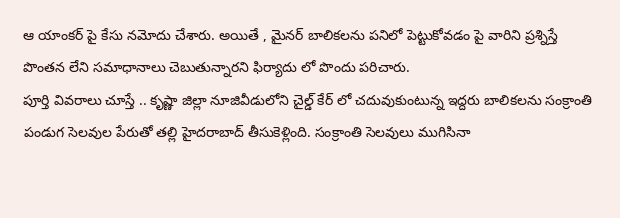ఆ యాంకర్ పై కేసు నమోదు చేశారు. అయితే , మైనర్ బాలికలను పనిలో పెట్టుకోవడం పై వారిని ప్రశ్నిస్తే పొంతన లేని సమాధానాలు చెబుతున్నారని ఫిర్యాదు లో పొందు పరిచారు.
పూర్తి వివరాలు చూస్తే .. కృష్ణా జిల్లా నూజివీడులోని చైల్డ్ కేర్ లో చదువుకుంటున్న ఇద్దరు బాలికలను సంక్రాంతి పండుగ సెలవుల పేరుతో తల్లి హైదరాబాద్ తీసుకెళ్లింది. సంక్రాంతి సెలవులు ముగిసినా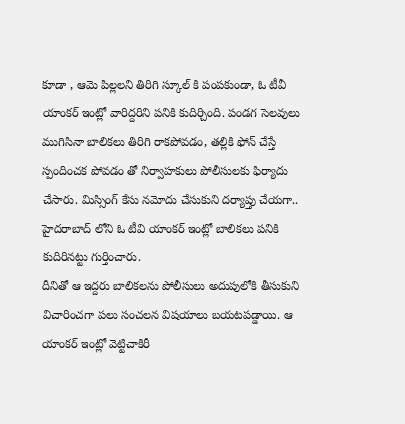కూడా , ఆమె పిల్లలని తిరిగి స్కూల్ కి పంపకుండా, ఓ టీవీ యాంకర్ ఇంట్లో వారిద్దరిని పనికి కుదిర్చింది. పండగ సెలవులు ముగిసినా బాలికలు తిరిగి రాకపోవడం, తల్లికి ఫోన్ చేస్తే స్పందించక పోవడం తో నిర్వాహకులు పోలీసులకు ఫిర్యాదు చేసారు. మిస్సింగ్ కేసు నమోదు చేసుకుని దర్యాప్తు చేయగా.. హైదరాబాద్ లోని ఓ టీవి యాంకర్ ఇంట్లో బాలికలు పనికి కుదిరినట్టు గుర్తించారు.
దీనితో ఆ ఇద్దరు బాలికలను పోలీసులు అదుపులోకి తీసుకుని విచారించగా పలు సంచలన విషయాలు బయటపడ్డాయి. ఆ యాంకర్ ఇంట్లో వెట్టిచాకిరీ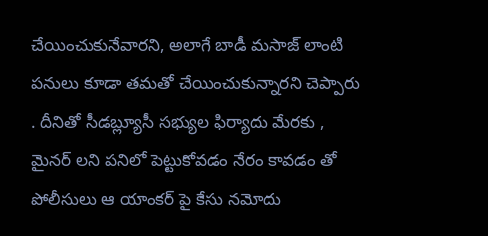చేయించుకునేవారని, అలాగే బాడీ మసాజ్ లాంటి పనులు కూడా తమతో చేయించుకున్నారని చెప్పారు . దీనితో సీడబ్ల్యూసీ సభ్యుల ఫిర్యాదు మేరకు , మైనర్ లని పనిలో పెట్టుకోవడం నేరం కావడం తో పోలీసులు ఆ యాంకర్ పై కేసు నమోదు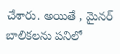చేశారు. అయితే , మైనర్ బాలికలను పనిలో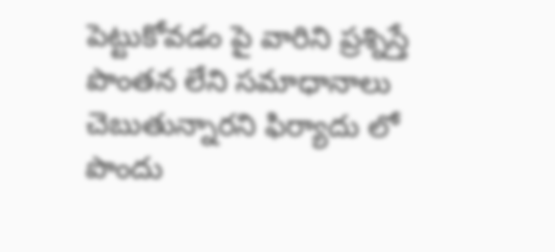పెట్టుకోవడం పై వారిని ప్రశ్నిస్తే పొంతన లేని సమాధానాలు చెబుతున్నారని ఫిర్యాదు లో పొందు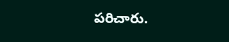పరిచారు.